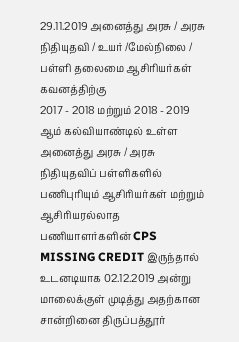29.11.2019 அனைத்து அரசு / அரசு நிதியுதவி / உயர் /மேல்நிலை / பள்ளி தலைமை ஆசிரியர்கள் கவனத்திற்கு
2017 - 2018 மற்றும் 2018 - 2019 ஆம் கல்வியாண்டில் உள்ள அனைத்து அரசு / அரசு நிதியுதவிப் பள்ளிகளில் பணிபுரியும் ஆசிரியர்கள் மற்றும் ஆசிரியரல்லாத பணியாளர்களின் CPS MISSING CREDIT இருந்தால் உடனடியாக 02.12.2019 அன்று மாலைக்குள் முடித்து அதற்கான சான்றினை திருப்பத்தூர்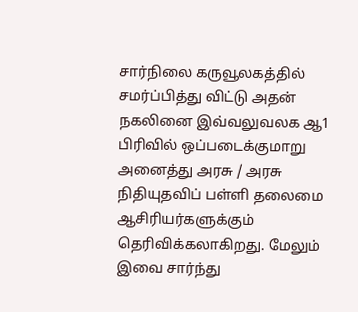சார்நிலை கருவூலகத்தில் சமர்ப்பித்து விட்டு அதன் நகலினை இவ்வலுவலக ஆ1 பிரிவில் ஒப்படைக்குமாறு அனைத்து அரசு / அரசு நிதியுதவிப் பள்ளி தலைமை ஆசிரியர்களுக்கும் தெரிவிக்கலாகிறது. மேலும் இவை சார்ந்து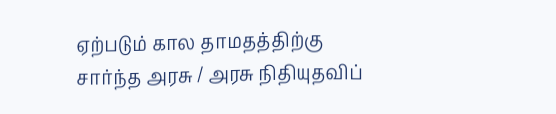ஏற்படும் கால தாமதத்திற்கு சார்ந்த அரசு / அரசு நிதியுதவிப்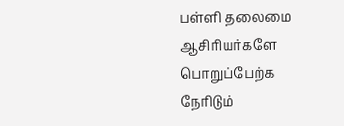பள்ளி தலைமை ஆசிரியர்களே பொறுப்பேற்க நேரிடும்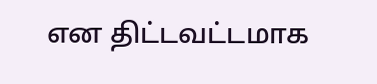என திட்டவட்டமாக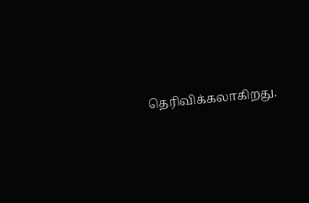தெரிவிக்கலாகிறது.